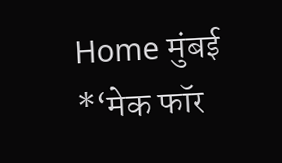Home मुंबई *‘मेक फॉर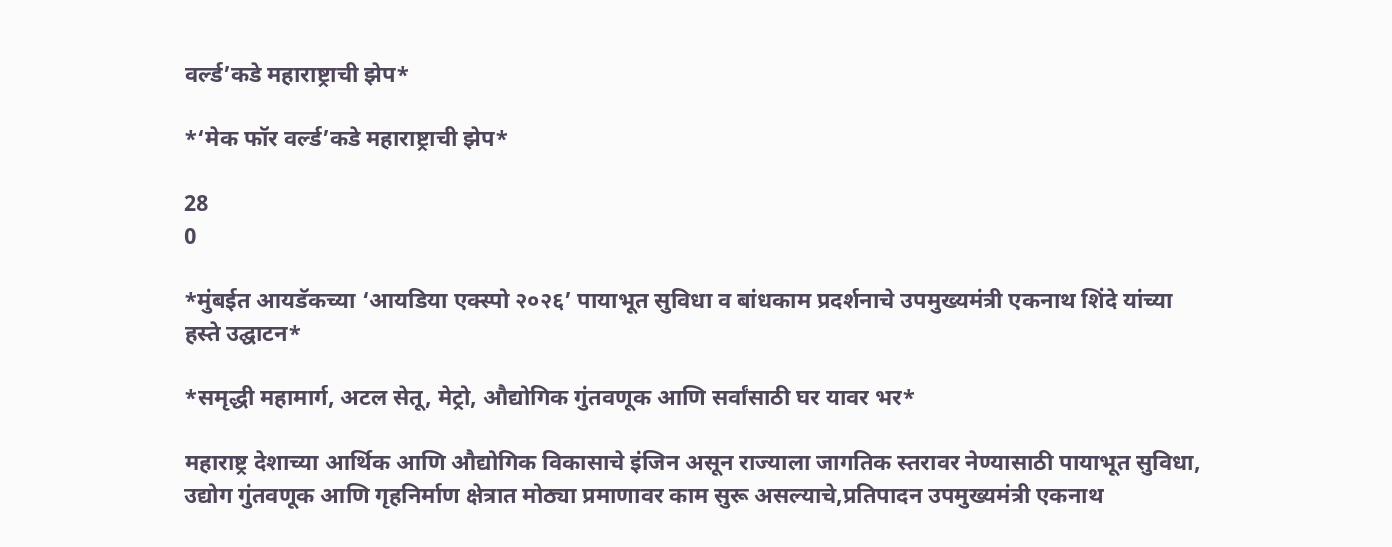वर्ल्ड’कडे महाराष्ट्राची झेप*

*‘मेक फॉर वर्ल्ड’कडे महाराष्ट्राची झेप*

28
0

*मुंबईत आयडॅकच्या ‘आयडिया एक्स्पो २०२६’ पायाभूत सुविधा व बांधकाम प्रदर्शनाचे उपमुख्यमंत्री एकनाथ शिंदे यांच्या हस्ते उद्घाटन*

*समृद्धी महामार्ग, अटल सेतू, मेट्रो, औद्योगिक गुंतवणूक आणि सर्वांसाठी घर यावर भर*

महाराष्ट्र देशाच्या आर्थिक आणि औद्योगिक विकासाचे इंजिन असून राज्याला जागतिक स्तरावर नेण्यासाठी पायाभूत सुविधा, उद्योग गुंतवणूक आणि गृहनिर्माण क्षेत्रात मोठ्या प्रमाणावर काम सुरू असल्याचे,प्रतिपादन उपमुख्यमंत्री एकनाथ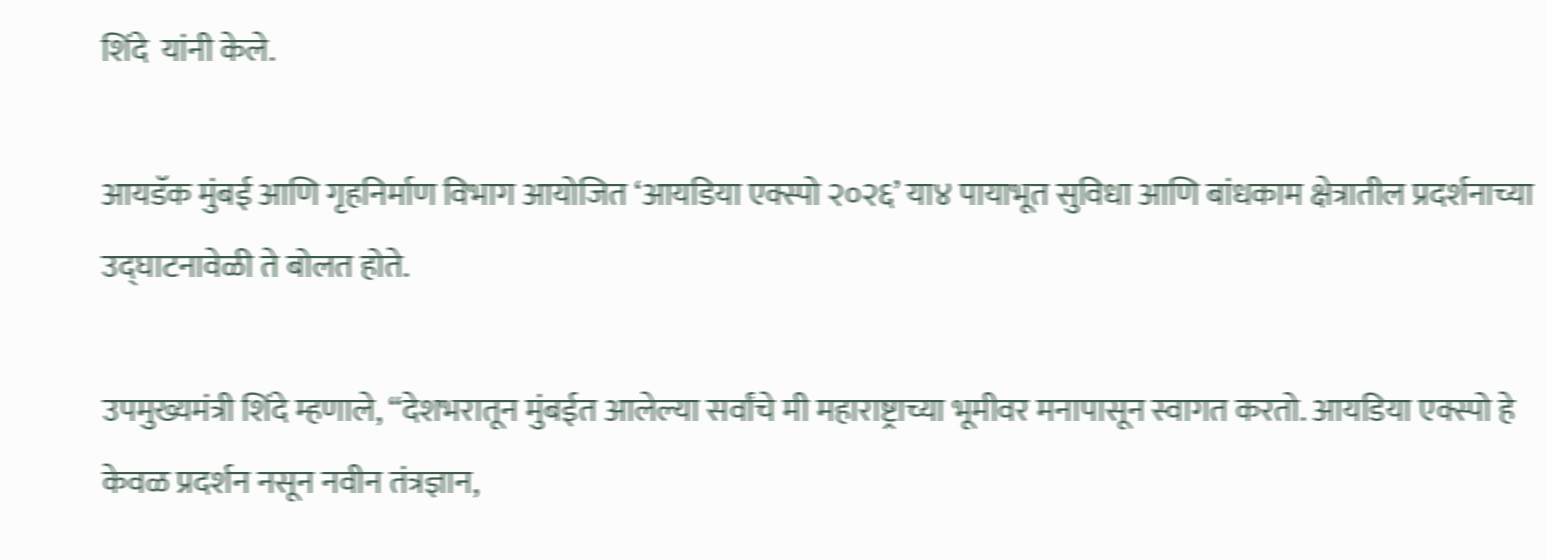शिंदे  यांनी केले.

आयडॅक मुंबई आणि गृहनिर्माण विभाग आयोजित ‘आयडिया एक्स्पो २०२६’ या४ पायाभूत सुविधा आणि बांधकाम क्षेत्रातील प्रदर्शनाच्या उद्घाटनावेळी ते बोलत होते.

उपमुख्यमंत्री शिंदे म्हणाले, “देशभरातून मुंबईत आलेल्या सर्वांचे मी महाराष्ट्राच्या भूमीवर मनापासून स्वागत करतो. आयडिया एक्स्पो हे केवळ प्रदर्शन नसून नवीन तंत्रज्ञान,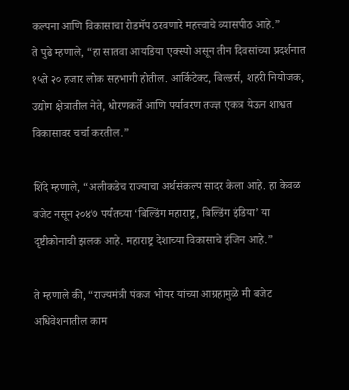कल्पना आणि विकासाचा रोडमॅप ठरवणारे महत्त्वाचे व्यासपीठ आहे.”
ते पुढे म्हणाले, “हा सातवा आयडिया एक्स्पो असून तीन दिवसांच्या प्रदर्शनात १५ते २० हजार लोक सहभागी होतील. आर्किटेक्ट, बिल्डर्स, शहरी नियोजक, उद्योग क्षेत्रातील नेते, धोरणकर्ते आणि पर्यावरण तज्ज्ञ एकत्र येऊन शाश्वत विकासावर चर्चा करतील.”

शिंदे म्हणाले, “अलीकडेच राज्याचा अर्थसंकल्प सादर केला आहे. हा केवळ बजेट नसून २०४७ पर्यंतच्या ‘बिल्डिंग महाराष्ट्र, बिल्डिंग इंडिया’ या दृष्टीकोनाची झलक आहे. महाराष्ट्र देशाच्या विकासाचे इंजिन आहे.”

ते म्हणाले की, “राज्यमंत्री पंकज भोयर यांच्या आग्रहामुळे मी बजेट अधिवेशनातील काम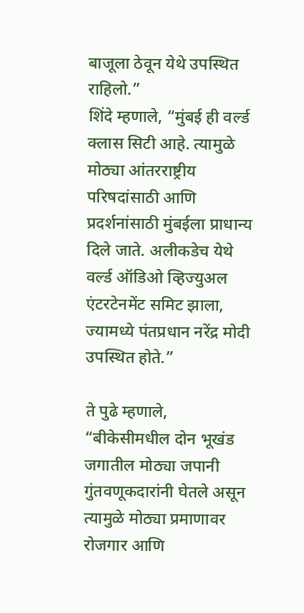बाजूला ठेवून येथे उपस्थित राहिलो.”
शिंदे म्हणाले, “मुंबई ही वर्ल्ड क्लास सिटी आहे. त्यामुळे मोठ्या आंतरराष्ट्रीय परिषदांसाठी आणि प्रदर्शनांसाठी मुंबईला प्राधान्य दिले जाते. अलीकडेच येथे वर्ल्ड ऑडिओ व्हिज्युअल एंटरटेनमेंट समिट झाला, ज्यामध्ये पंतप्रधान नरेंद्र मोदी उपस्थित होते.”

ते पुढे म्हणाले, “बीकेसीमधील दोन भूखंड जगातील मोठ्या जपानी गुंतवणूकदारांनी घेतले असून त्यामुळे मोठ्या प्रमाणावर रोजगार आणि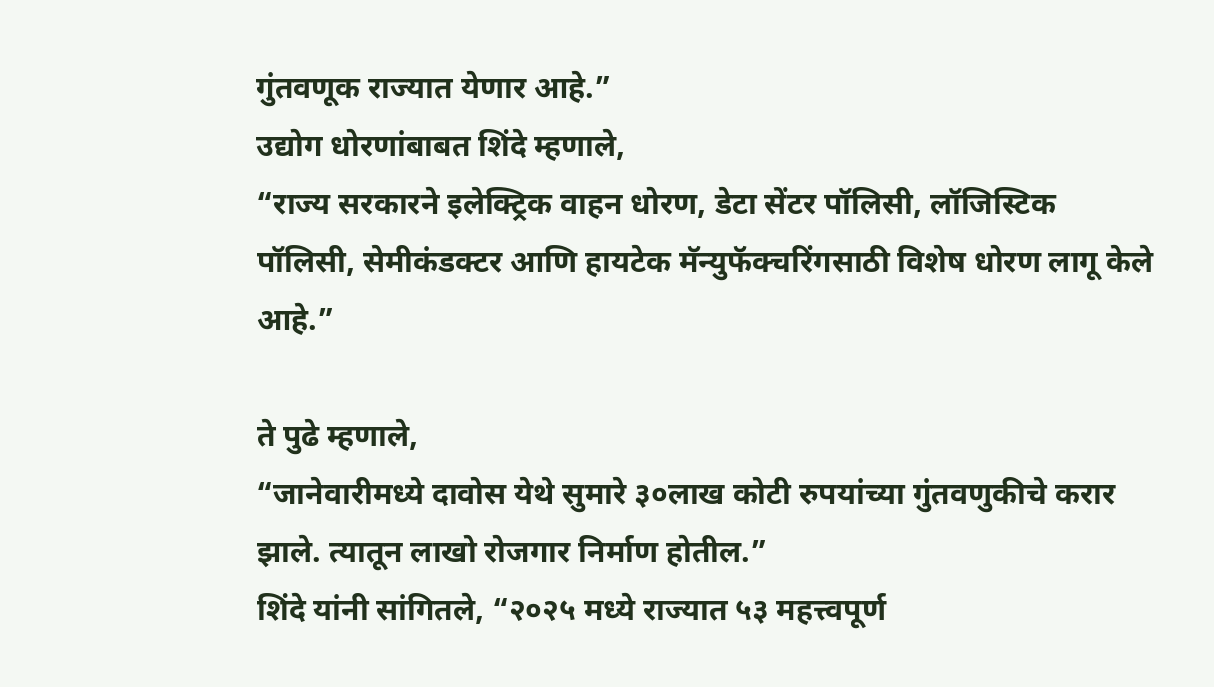गुंतवणूक राज्यात येणार आहे.”
उद्योग धोरणांबाबत शिंदे म्हणाले,
“राज्य सरकारने इलेक्ट्रिक वाहन धोरण, डेटा सेंटर पॉलिसी, लॉजिस्टिक पॉलिसी, सेमीकंडक्टर आणि हायटेक मॅन्युफॅक्चरिंगसाठी विशेष धोरण लागू केले आहे.”

ते पुढे म्हणाले,
“जानेवारीमध्ये दावोस येथे सुमारे ३०लाख कोटी रुपयांच्या गुंतवणुकीचे करार झाले. त्यातून लाखो रोजगार निर्माण होतील.”
शिंदे यांनी सांगितले, “२०२५ मध्ये राज्यात ५३ महत्त्वपूर्ण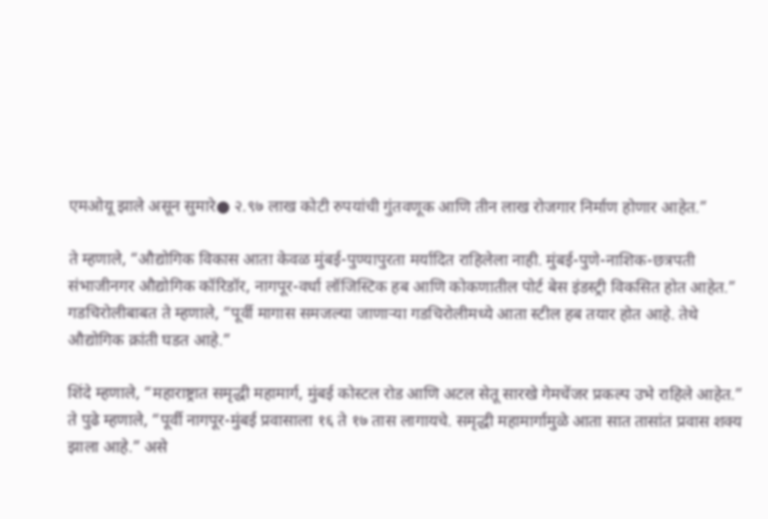एमओयू झाले असून सुमारे● २.९७ लाख कोटी रुपयांची गुंतवणूक आणि तीन लाख रोजगार निर्माण होणार आहेत.”

ते म्हणाले, “औद्योगिक विकास आता केवळ मुंबई-पुण्यापुरता मर्यादित राहिलेला नाही. मुंबई-पुणे-नाशिक-छत्रपती संभाजीनगर औद्योगिक कॉरिडॉर, नागपूर-वर्धा लॉजिस्टिक हब आणि कोकणातील पोर्ट बेस इंडस्ट्री विकसित होत आहेत.”
गडचिरोलीबाबत ते म्हणाले, “पूर्वी मागास समजल्या जाणाऱ्या गडचिरोलीमध्ये आता स्टील हब तयार होत आहे. तेथे औद्योगिक क्रांती घडत आहे.”

शिंदे म्हणाले, “महाराष्ट्रात समृद्धी महामार्ग, मुंबई कोस्टल रोड आणि अटल सेतू सारखे गेमचेंजर प्रकल्प उभे राहिले आहेत.”
ते पुढे म्हणाले, “पूर्वी नागपूर-मुंबई प्रवासाला १६ ते १७ तास लागायचे. समृद्धी महामार्गामुळे आता सात तासांत प्रवास शक्य झाला आहे.” असे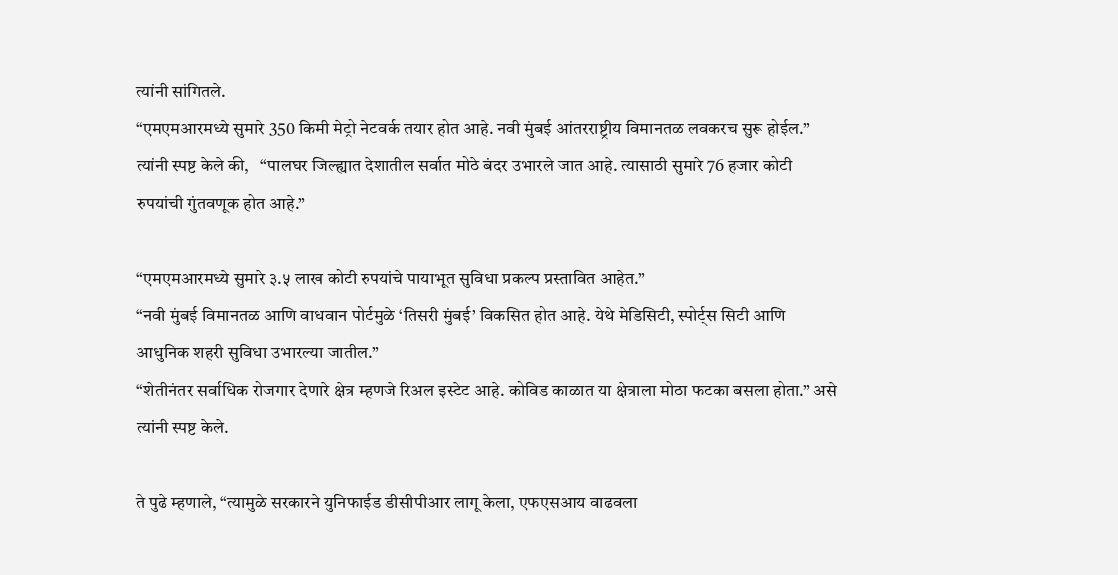त्यांनी सांगितले.
“एमएमआरमध्ये सुमारे 350 किमी मेट्रो नेटवर्क तयार होत आहे. नवी मुंबई आंतरराष्ट्रीय विमानतळ लवकरच सुरू होईल.” त्यांनी स्पष्ट केले की,   “पालघर जिल्ह्यात देशातील सर्वात मोठे बंदर उभारले जात आहे. त्यासाठी सुमारे 76 हजार कोटी रुपयांची गुंतवणूक होत आहे.”

“एमएमआरमध्ये सुमारे ३.५ लाख कोटी रुपयांचे पायाभूत सुविधा प्रकल्प प्रस्तावित आहेत.”
“नवी मुंबई विमानतळ आणि वाधवान पोर्टमुळे ‘तिसरी मुंबई’ विकसित होत आहे. येथे मेडिसिटी, स्पोर्ट्स सिटी आणि आधुनिक शहरी सुविधा उभारल्या जातील.”
“शेतीनंतर सर्वाधिक रोजगार देणारे क्षेत्र म्हणजे रिअल इस्टेट आहे. कोविड काळात या क्षेत्राला मोठा फटका बसला होता.” असे त्यांनी स्पष्ट केले.

ते पुढे म्हणाले, “त्यामुळे सरकारने युनिफाईड डीसीपीआर लागू केला, एफएसआय वाढवला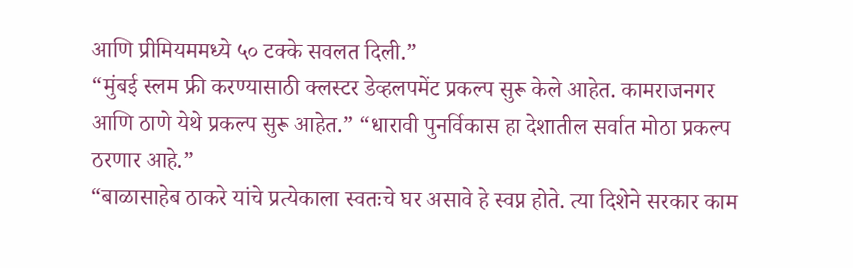आणि प्रीमियममध्ये ५० टक्के सवलत दिली.”
“मुंबई स्लम फ्री करण्यासाठी क्लस्टर डेव्हलपमेंट प्रकल्प सुरू केले आहेत. कामराजनगर आणि ठाणे येथे प्रकल्प सुरू आहेत.” “धारावी पुनर्विकास हा देशातील सर्वात मोठा प्रकल्प ठरणार आहे.”
“बाळासाहेब ठाकरे यांचे प्रत्येकाला स्वतःचे घर असावे हे स्वप्न होते. त्या दिशेने सरकार काम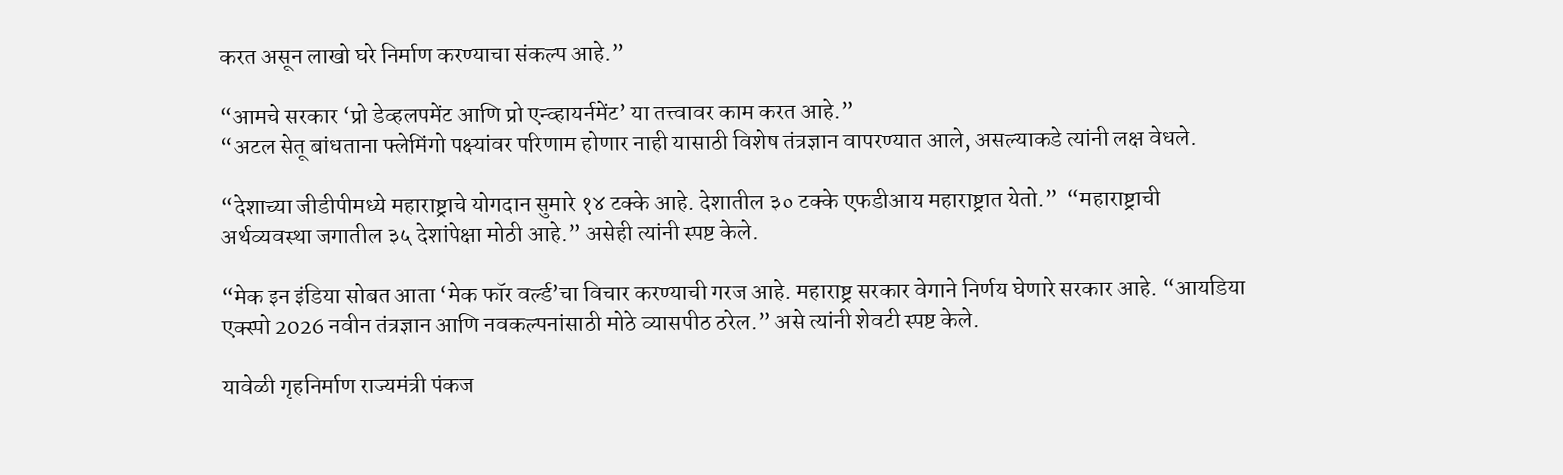करत असून लाखो घरे निर्माण करण्याचा संकल्प आहे.”

“आमचे सरकार ‘प्रो डेव्हलपमेंट आणि प्रो एन्व्हायर्नमेंट’ या तत्त्वावर काम करत आहे.”
“अटल सेतू बांधताना फ्लेमिंगो पक्ष्यांवर परिणाम होणार नाही यासाठी विशेष तंत्रज्ञान वापरण्यात आले, असल्याकडे त्यांनी लक्ष वेधले.

“देशाच्या जीडीपीमध्ये महाराष्ट्राचे योगदान सुमारे १४ टक्के आहे. देशातील ३० टक्के एफडीआय महाराष्ट्रात येतो.”  “महाराष्ट्राची अर्थव्यवस्था जगातील ३५ देशांपेक्षा मोठी आहे.” असेही त्यांनी स्पष्ट केले.

“मेक इन इंडिया सोबत आता ‘मेक फॉर वर्ल्ड’चा विचार करण्याची गरज आहे. महाराष्ट्र सरकार वेगाने निर्णय घेणारे सरकार आहे. “आयडिया एक्स्पो 2026 नवीन तंत्रज्ञान आणि नवकल्पनांसाठी मोठे व्यासपीठ ठरेल.” असे त्यांनी शेवटी स्पष्ट केले.

यावेळी गृहनिर्माण राज्यमंत्री पंकज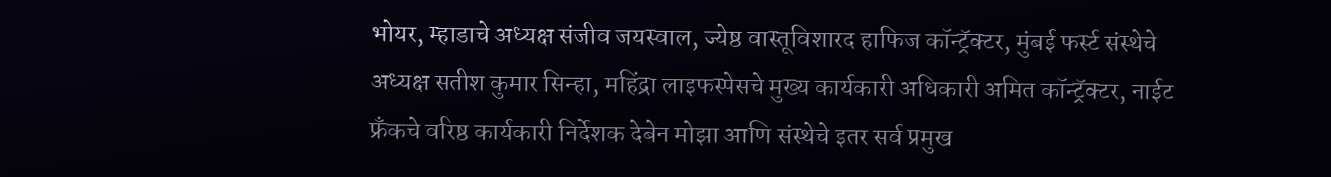भोयर, म्हाडाचे अध्यक्ष संजीव जयस्वाल, ज्येष्ठ वास्तूविशारद हाफिज कॉन्ट्रॅक्टर, मुंबई फर्स्ट संस्थेचे अध्यक्ष सतीश कुमार सिन्हा, महिंद्रा लाइफस्पेसचे मुख्य कार्यकारी अधिकारी अमित कॉन्ट्रॅक्टर, नाईट फ्रँकचे वरिष्ठ कार्यकारी निर्देशक देबेन मोझा आणि संस्थेचे इतर सर्व प्रमुख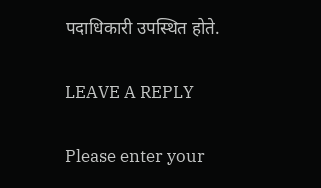पदाधिकारी उपस्थित होते.

LEAVE A REPLY

Please enter your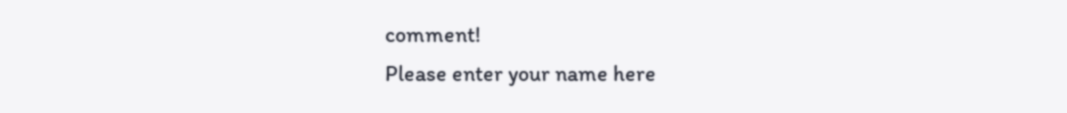comment!
Please enter your name here